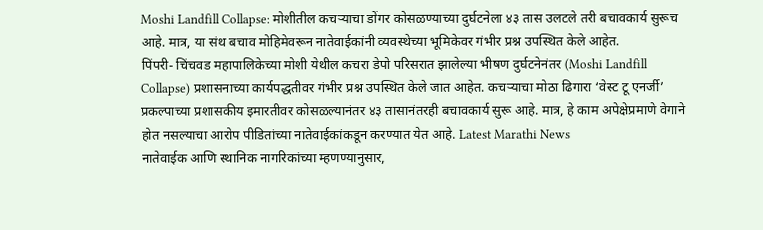Moshi Landfill Collapse: मोशीतील कचऱ्याचा डोंगर कोसळण्याच्या दुर्घटनेला ४३ तास उलटले तरी बचावकार्य सुरूच आहे. मात्र, या संथ बचाव मोहिमेवरून नातेवाईकांनी व्यवस्थेच्या भूमिकेवर गंभीर प्रश्न उपस्थित केले आहेत.
पिंपरी- चिंचवड महापालिकेच्या मोशी येथील कचरा डेपो परिसरात झालेल्या भीषण दुर्घटनेनंतर (Moshi Landfill Collapse) प्रशासनाच्या कार्यपद्धतीवर गंभीर प्रश्न उपस्थित केले जात आहेत. कचऱ्याचा मोठा ढिगारा ‘वेस्ट टू एनर्जी’ प्रकल्पाच्या प्रशासकीय इमारतीवर कोसळल्यानंतर ४३ तासानंतरही बचावकार्य सुरू आहे. मात्र, हे काम अपेक्षेप्रमाणे वेगाने होत नसल्याचा आरोप पीडितांच्या नातेवाईकांकडून करण्यात येत आहे. Latest Marathi News
नातेवाईक आणि स्थानिक नागरिकांच्या म्हणण्यानुसार,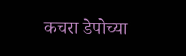कचरा डेपोच्या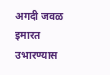अगदी जवळ इमारत उभारण्यास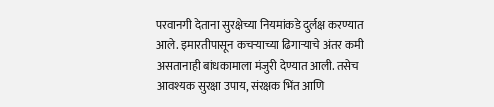परवानगी देताना सुरक्षेच्या नियमांकडे दुर्लक्ष करण्यात आले. इमारतीपासून कचऱ्याच्या ढिगाऱ्याचे अंतर कमी असतानाही बांधकामाला मंजुरी देण्यात आली. तसेच आवश्यक सुरक्षा उपाय, संरक्षक भिंत आणि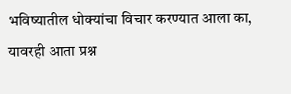भविष्यातील धोक्यांचा विचार करण्यात आला का, यावरही आता प्रश्न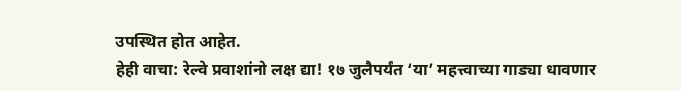उपस्थित होत आहेत.
हेही वाचा: रेल्वे प्रवाशांनो लक्ष द्या! १७ जुलैपर्यंत ‘या’ महत्त्वाच्या गाड्या धावणार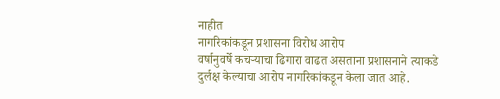नाहीत
नागरिकांकडून प्रशासना विरोध आरोप
वर्षानुवर्षे कचऱ्याचा ढिगारा वाढत असताना प्रशासनाने त्याकडे दुर्लक्ष केल्याचा आरोप नागरिकांकडून केला जात आहे.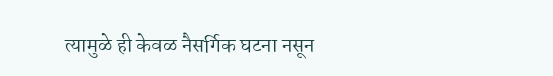त्यामुळे ही केवळ नैसर्गिक घटना नसून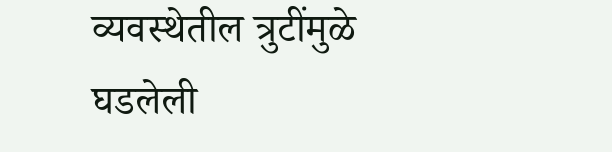व्यवस्थेतील त्रुटींमुळे घडलेली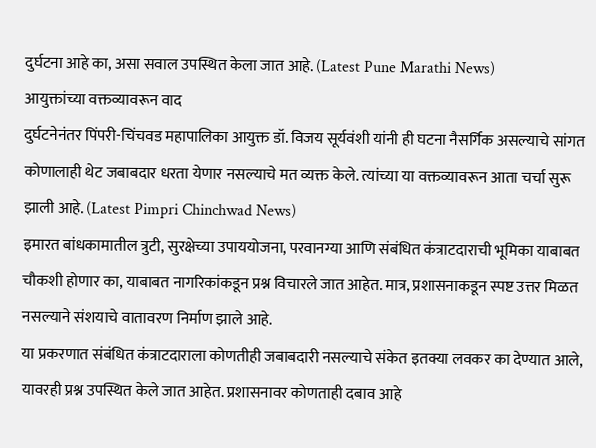दुर्घटना आहे का, असा सवाल उपस्थित केला जात आहे. (Latest Pune Marathi News)
आयुक्तांच्या वक्तव्यावरून वाद
दुर्घटनेनंतर पिंपरी-चिंचवड महापालिका आयुक्त डॉ. विजय सूर्यवंशी यांनी ही घटना नैसर्गिक असल्याचे सांगत कोणालाही थेट जबाबदार धरता येणार नसल्याचे मत व्यक्त केले. त्यांच्या या वक्तव्यावरून आता चर्चा सुरू झाली आहे. (Latest Pimpri Chinchwad News)
इमारत बांधकामातील त्रुटी, सुरक्षेच्या उपाययोजना, परवानग्या आणि संबंधित कंत्राटदाराची भूमिका याबाबत चौकशी होणार का, याबाबत नागरिकांकडून प्रश्न विचारले जात आहेत. मात्र, प्रशासनाकडून स्पष्ट उत्तर मिळत नसल्याने संशयाचे वातावरण निर्माण झाले आहे.
या प्रकरणात संबंधित कंत्राटदाराला कोणतीही जबाबदारी नसल्याचे संकेत इतक्या लवकर का देण्यात आले, यावरही प्रश्न उपस्थित केले जात आहेत. प्रशासनावर कोणताही दबाव आहे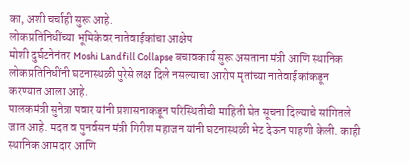का, अशी चर्चाही सुरू आहे.
लोकप्रतिनिधींच्या भूमिकेवर नातेवाईकांचा आक्षेप
मोशी दुर्घटनेनंतर Moshi Landfill Collapse बचावकार्य सुरू असताना मंत्री आणि स्थानिक लोकप्रतिनिधींनी घटनास्थळी पुरेसे लक्ष दिले नसल्याचा आरोप मृतांच्या नातेवाईकांकडून करण्यात आला आहे.
पालकमंत्री सुनेत्रा पवार यांनी प्रशासनाकडून परिस्थितीची माहिती घेत सूचना दिल्याचे सांगितले जात आहे. मदत व पुनर्वसन मंत्री गिरीश महाजन यांनी घटनास्थळी भेट देऊन पाहणी केली. काही स्थानिक आमदार आणि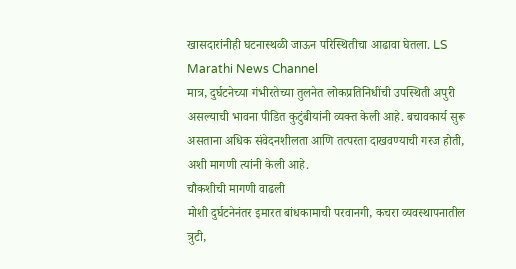खासदारांनीही घटनास्थळी जाऊन परिस्थितीचा आढावा घेतला. LS Marathi News Channel
मात्र, दुर्घटनेच्या गंभीरतेच्या तुलनेत लोकप्रतिनिधींची उपस्थिती अपुरी असल्याची भावना पीडित कुटुंबीयांनी व्यक्त केली आहे. बचावकार्य सुरू असताना अधिक संवेदनशीलता आणि तत्परता दाखवण्याची गरज होती, अशी मागणी त्यांनी केली आहे.
चौकशीची मागणी वाढली
मोशी दुर्घटनेनंतर इमारत बांधकामाची परवानगी, कचरा व्यवस्थापनातील त्रुटी,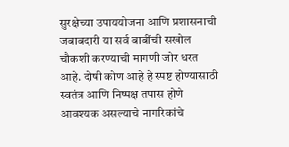सुरक्षेच्या उपाययोजना आणि प्रशासनाची जबाबदारी या सर्व बाबींची सखोल चौकशी करण्याची मागणी जोर धरत आहे. दोषी कोण आहे हे स्पष्ट होण्यासाठी स्वतंत्र आणि निष्पक्ष तपास होणे आवश्यक असल्याचे नागरिकांचे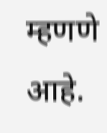म्हणणे आहे.